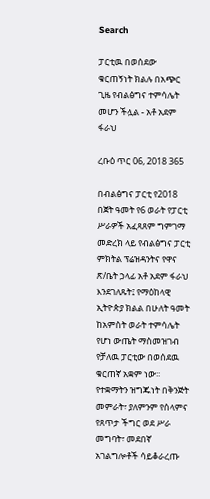Search

ፓርቲዉ በወሰደው ቁርጠኝነት ክልሉ በአጭር ጊዜ የብልፅግና ተምሳሌት መሆን ችሏል - አቶ አደም ፋራህ

ረቡዕ ጥር 06, 2018 365

በብልፅግና ፓርቲ የ2018 በጀት ዓመት የ6 ወራት የፓርቲ ሥራዎች አፈጻጸም ግምገማ መድረክ ላይ የብልፅግና ፓርቲ ምክትል ፕሬዝዳንትና የዋና ጽ/ቤት ኃላፊ አቶ አደም ፋራህ እንደገለጹት፤ የማዕከላዊ ኢትዮጵያ ክልል በሁለት ዓመት ከአምስት ወራት ተምሳሌት የሆነ ውጤት ማስመዝገብ የቻለዉ ፓርቲው በወሰደዉ ቁርጠኛ አቋም ነው፡፡
የተቋማትን ዝግጁነት በቅንጅት መምራት፣ ያለምንም የሰላምና የጸጥታ ችግር ወደ ሥራ መግባት፣ መደበኛ አገልግሎቶች ሳይቆራረጡ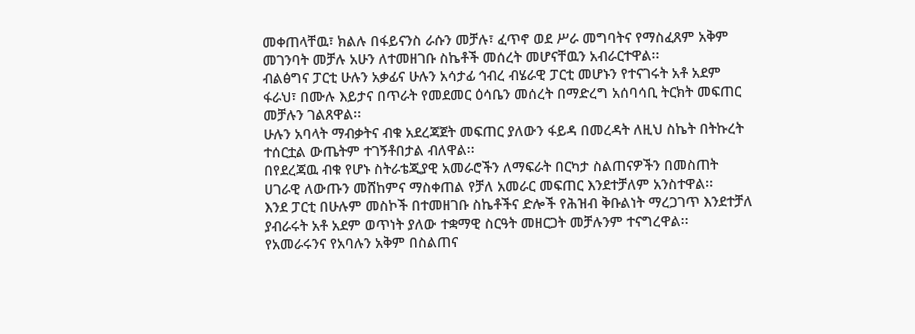መቀጠላቸዉ፣ ክልሉ በፋይናንስ ራሱን መቻሉ፣ ፈጥኖ ወደ ሥራ መግባትና የማስፈጸም አቅም መገንባት መቻሉ አሁን ለተመዘገቡ ስኬቶች መሰረት መሆናቸዉን አብራርተዋል፡፡
ብልፅግና ፓርቲ ሁሉን አቃፊና ሁሉን አሳታፊ ኅብረ ብሄራዊ ፓርቲ መሆኑን የተናገሩት አቶ አደም ፋራህ፣ በሙሉ እይታና በጥራት የመደመር ዕሳቤን መሰረት በማድረግ አሰባሳቢ ትርክት መፍጠር መቻሉን ገልጸዋል፡፡
ሁሉን አባላት ማብቃትና ብቁ አደረጃጀት መፍጠር ያለውን ፋይዳ በመረዳት ለዚህ ስኬት በትኩረት ተሰርቷል ውጤትም ተገኝቶበታል ብለዋል፡፡
በየደረጃዉ ብቁ የሆኑ ስትራቴጂያዊ አመራሮችን ለማፍራት በርካታ ስልጠናዎችን በመስጠት ሀገራዊ ለውጡን መሸከምና ማስቀጠል የቻለ አመራር መፍጠር እንደተቻለም አንስተዋል፡፡
እንደ ፓርቲ በሁሉም መስኮች በተመዘገቡ ስኬቶችና ድሎች የሕዝብ ቅቡልነት ማረጋገጥ እንደተቻለ ያብራሩት አቶ አደም ወጥነት ያለው ተቋማዊ ስርዓት መዘርጋት መቻሉንም ተናግረዋል፡፡
የአመራሩንና የአባሉን አቅም በስልጠና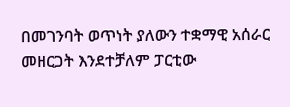በመገንባት ወጥነት ያለውን ተቋማዊ አሰራር መዘርጋት እንደተቻለም ፓርቲው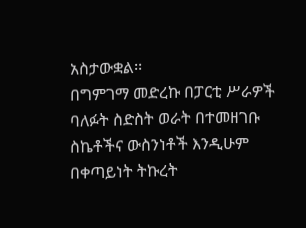አስታውቋል፡፡
በግምገማ መድረኩ በፓርቲ ሥራዎች ባለፉት ስድስት ወራት በተመዘገቡ ስኬቶችና ውስንነቶች እንዲሁም በቀጣይነት ትኩረት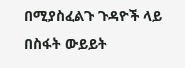በሚያስፈልጉ ጉዳዮች ላይ በስፋት ውይይት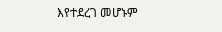እየተደረገ መሆኑም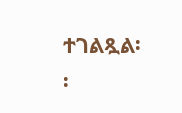ተገልጿል፡፡